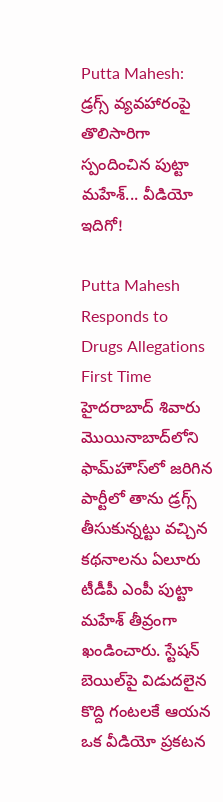Putta Mahesh: డ్రగ్స్ వ్యవహారంపై తొలిసారిగా స్పందించిన పుట్టా మహేశ్... వీడియో ఇదిగో!

Putta Mahesh Responds to Drugs Allegations First Time
హైదరాబాద్ శివారు మొయినాబాద్‌లోని ఫామ్‌హౌస్‌లో జరిగిన పార్టీలో తాను డ్రగ్స్ తీసుకున్నట్టు వచ్చిన కథనాలను ఏలూరు టీడీపీ ఎంపీ పుట్టా మహేశ్ తీవ్రంగా ఖండించారు. స్టేషన్ బెయిల్‌పై విడుదలైన కొద్ది గంటలకే ఆయన ఒక వీడియో ప్రకటన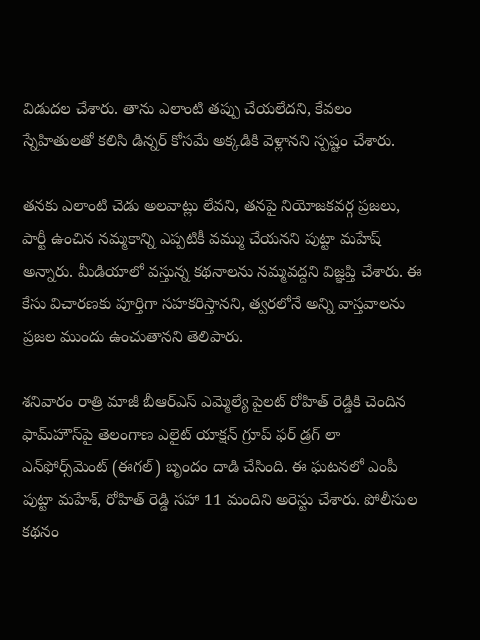విడుదల చేశారు. తాను ఎలాంటి తప్పు చేయలేదని, కేవలం స్నేహితులతో కలిసి డిన్నర్ కోసమే అక్కడికి వెళ్లానని స్పష్టం చేశారు.

తనకు ఎలాంటి చెడు అలవాట్లు లేవని, తనపై నియోజకవర్గ ప్రజలు, పార్టీ ఉంచిన నమ్మకాన్ని ఎప్పటికీ వమ్ము చేయనని పుట్టా మహేష్ అన్నారు. మీడియాలో వస్తున్న కథనాలను నమ్మవద్దని విజ్ఞప్తి చేశారు. ఈ కేసు విచారణకు పూర్తిగా సహకరిస్తానని, త్వరలోనే అన్ని వాస్తవాలను ప్రజల ముందు ఉంచుతానని తెలిపారు.

శనివారం రాత్రి మాజీ బీఆర్ఎస్ ఎమ్మెల్యే పైలట్ రోహిత్ రెడ్డికి చెందిన ఫామ్‌హౌస్‌పై తెలంగాణ ఎలైట్ యాక్షన్ గ్రూప్ ఫర్ డ్రగ్ లా ఎన్‌ఫోర్స్‌మెంట్ (ఈగల్) బృందం దాడి చేసింది. ఈ ఘటనలో ఎంపీ పుట్టా మహేశ్, రోహిత్ రెడ్డి సహా 11 మందిని అరెస్టు చేశారు. పోలీసుల కథనం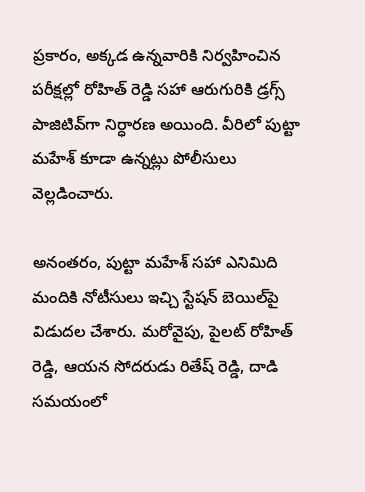ప్రకారం, అక్కడ ఉన్నవారికి నిర్వహించిన పరీక్షల్లో రోహిత్ రెడ్డి సహా ఆరుగురికి డ్రగ్స్ పాజిటివ్‌గా నిర్ధారణ అయింది. వీరిలో పుట్టా మహేశ్ కూడా ఉన్నట్లు పోలీసులు వెల్లడించారు.

అనంతరం, పుట్టా మహేశ్ సహా ఎనిమిది మందికి నోటీసులు ఇచ్చి స్టేషన్ బెయిల్‌పై విడుదల చేశారు. మరోవైపు, పైలట్ రోహిత్ రెడ్డి, ఆయన సోదరుడు రితేష్ రెడ్డి, దాడి సమయంలో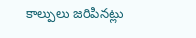కాల్పులు జరిపినట్లు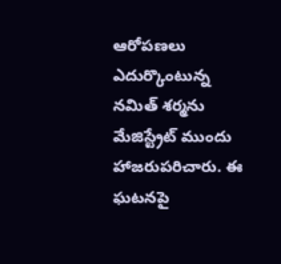ఆరోపణలు ఎదుర్కొంటున్న నమిత్ శర్మను మేజిస్ట్రేట్ ముందు హాజరుపరిచారు. ఈ ఘటనపై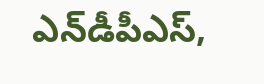ఎన్‌డీపీఎస్,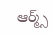ఆర్మ్స్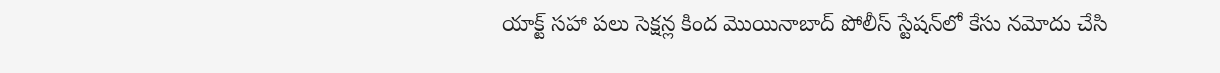యాక్ట్ సహా పలు సెక్షన్ల కింద మొయినాబాద్ పోలీస్ స్టేషన్‌లో కేసు నమోదు చేసి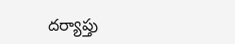దర్యాప్తు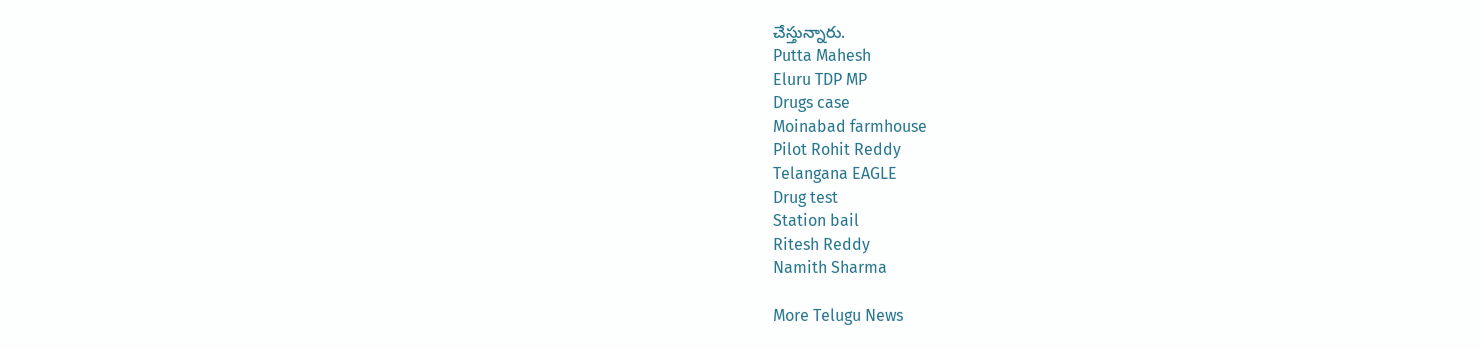చేస్తున్నారు.
Putta Mahesh
Eluru TDP MP
Drugs case
Moinabad farmhouse
Pilot Rohit Reddy
Telangana EAGLE
Drug test
Station bail
Ritesh Reddy
Namith Sharma

More Telugu News